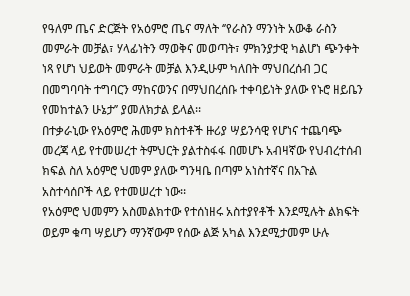የዓለም ጤና ድርጅት የአዕምሮ ጤና ማለት ‘’የራስን ማንነት አውቆ ራስን መምራት መቻል፣ ሃላፊነትን ማወቅና መወጣት፣ ምክንያታዊ ካልሆነ ጭንቀት ነጻ የሆነ ህይወት መምራት መቻል እንዲሁም ካለበት ማህበረሰብ ጋር በመግባባት ተግባርን ማከናወንና በማህበረሰቡ ተቀባይነት ያለው የኑሮ ዘይቤን የመከተልን ሁኔታ’’ ያመለክታል ይላል፡፡
በተቃራኒው የአዕምሮ ሕመም ክስተቶች ዙሪያ ሣይንሳዊ የሆነና ተጨባጭ መረጃ ላይ የተመሠረተ ትምህርት ያልተስፋፋ በመሆኑ አብዛኛው የህብረተሰብ ክፍል ስለ አዕምሮ ህመም ያለው ግንዛቤ በጣም አነስተኛና በአጉል አስተሳሰቦች ላይ የተመሠረተ ነው፡፡
የአዕምሮ ህመምን አስመልክተው የተሰነዘሩ አስተያየቶች እንደሚሉት ልክፍት ወይም ቁጣ ሣይሆን ማንኛውም የሰው ልጅ አካል እንደሚታመም ሁሉ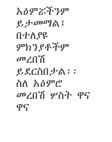አዕምሯችንም ይታመማል፤ በተለያዩ ምክንያቶችም መረበሽ ይደርስበታል፡፡ ስለ አዕምሮ መረበሽ ሦስት ዋና ዋና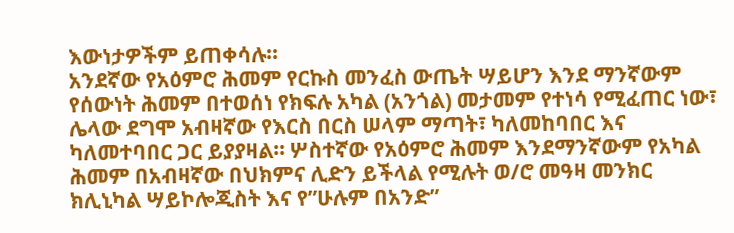እውነታዎችም ይጠቀሳሉ፡፡
አንደኛው የአዕምሮ ሕመም የርኩስ መንፈስ ውጤት ሣይሆን እንደ ማንኛውም የሰውነት ሕመም በተወሰነ የክፍሉ አካል (አንጎል) መታመም የተነሳ የሚፈጠር ነው፣ ሌላው ደግሞ አብዛኛው የእርስ በርስ ሠላም ማጣት፣ ካለመከባበር እና ካለመተባበር ጋር ይያያዛል። ሦስተኛው የአዕምሮ ሕመም እንደማንኛውም የአካል ሕመም በአብዛኛው በህክምና ሊድን ይችላል የሚሉት ወ/ሮ መዓዛ መንክር ክሊኒካል ሣይኮሎጂስት እና የ”ሁሉም በአንድ”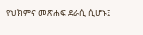የህክምና መጽሐፍ ደራሲ ሲሆኑ፤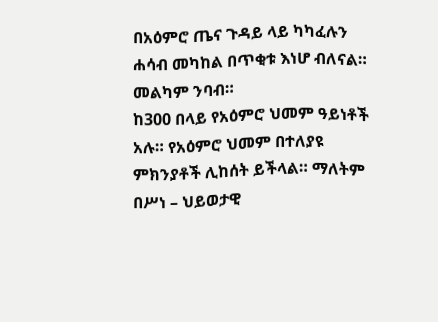በአዕምሮ ጤና ጉዳይ ላይ ካካፈሉን ሐሳብ መካከል በጥቂቱ እነሆ ብለናል። መልካም ንባብ።
ከ300 በላይ የአዕምሮ ህመም ዓይነቶች አሉ። የአዕምሮ ህመም በተለያዩ ምክንያቶች ሊከሰት ይችላል። ማለትም በሥነ – ህይወታዊ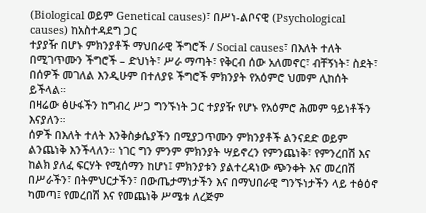(Biological ወይም Genetical causes)፣ በሥነ-ልቦናዊ (Psychological causes) ከአስተዳደግ ጋር
ተያያዥ በሆኑ ምክንያቶች ማህበራዊ ችግሮች / Social causes፣ በእለት ተለት በሚገጥሙን ችግሮች – ድህነት፣ ሥራ ማጣት፣ የቅርብ ሰው አለመኖር፣ ብቸኝነት፣ ስደት፣ በሰዎች መገለል እንዲሁም በተለያዩ ችግሮች ምክንያት የአዕምሮ ህመም ሊከሰት ይችላል።
በዛሬው ፅሁፋችን ከግብረ ሥጋ ግንኙነት ጋር ተያያዥ የሆኑ የአዕምሮ ሕመም ዓይነቶችን እናያለን።
ሰዎች በእለት ተለት እንቅስቃሴያችን በሚያጋጥሙን ምክንያቶች ልንናደድ ወይም ልንጨነቅ እንችላለን። ነገር ግን ምንም ምክንያት ሣይኖረን የምንጨነቅ፣ የምንረበሽ እና ከልክ ያለፈ ፍርሃት የሚሰማን ከሆነ፤ ምክንያቱን ያልተረዳነው ጭንቀት እና መረበሽ በሥራችን፣ በትምህርታችን፣ በውጤታማነታችን እና በማህበራዊ ግንኙነታችን ላይ ተፅዕኖ ካመጣ፤ የመረበሽ እና የመጨነቅ ሥሜቱ ለረጅም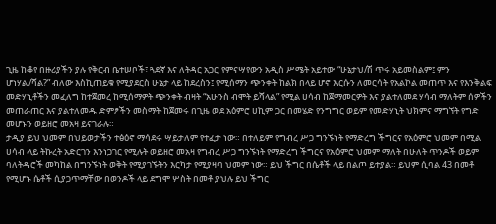ጊዜ ከቆየ በዙሪያችን ያሉ የቅርብ ቤተሠቦች፣ ጓደኛ እና ለትዳር አጋር የምናሣየውን አዲስ ሥሜት አይተው “ሁኔታህ/ሽ ጥሩ አይመስልም፤ ምን ሆነሃል/ሻል?” ብለው እስኪጠይቁ የሚያደርስ ሁኔታ ላይ ከደረስን፤ የሚሰማን ጭንቀት ከልክ በላይ ሆኖ እርሱን ለመርሳት የአልኮል መጠጥ እና የእንቅልፍ መድሃኒቶችን መፈለግ ከተጀመረ ከሚሰማዎት ጭንቀት ብዛት “አሁንስ ብሞት ይሻላል” የሚል ሀሳብ ከጀማመርዎት እና ያልተለመደ ሃሳብ ማለትም ሰዎችን መጠራጠር እና ያልተለመዱ ድምፆችን መስማት ከጀመሩ በጊዜ ወደ አዕምሮ ሀኪም ጋር በመሄድ የንግግር ወይም የመድሃኒት ህክምና ማግኘት የግድ መሆኑን ወይዘሮ መአዛ ይናገራሉ።
ታዲያ ይህ ህመም በህይወታችን ተፅዕኖ ማሳደሩ ሣይታለም የተፈታ ነው። በተለይም የግብረ ሥጋ ግንኙነት የማድረግ ችግርና የአዕምሮ ህመም በሚል ሀሳብ ላይ ትኩረት አድርገን እንነጋገር የሚሉት ወይዘሮ መአዛ የግብረ ሥጋ ግንኙነት የማድረግ ችግርና የአዕምሮ ህመም ማለት በሁለት ጥንዶች ወይም ባለትዳሮች መካከል በግንኙነት ወቅት የሚያገኙትን እርካታ የሚያዛባ ህመም ነው። ይህ ችግር በሴቶች ላይ በልጦ ይተያል። ይህም ሲባል 43 በመቶ የሚሆኑ ሴቶች ሲያጋጥማቸው በወንዶች ላይ ደግሞ ሦስት በመቶ ያህሉ ይህ ችግር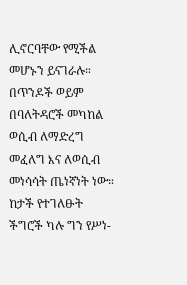ሊኖርባቸው የሚችል መሆኑን ይናገራሉ።
በጥንዶች ወይም በባለትዳሮች መካከል ወሲብ ለማድረግ መፈለግ እና ለወሲብ መነሳሳት ጤነኛነት ነው። ከታች የተገለፁት ችግሮች ካሉ ግን የሥነ-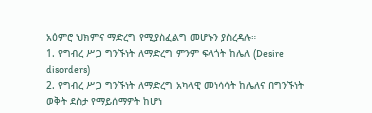አዕምሮ ህክምና ማድረግ የሚያስፈልግ መሆኑን ያስረዳሉ።
1. የግብረ ሥጋ ግንኙነት ለማድረግ ምንም ፍላጎት ከሌለ (Desire disorders)
2. የግብረ ሥጋ ግንኙነት ለማድረግ አካላዊ መነሳሳት ከሌለና በግንኙነት ወቅት ደስታ የማይሰማዎት ከሆነ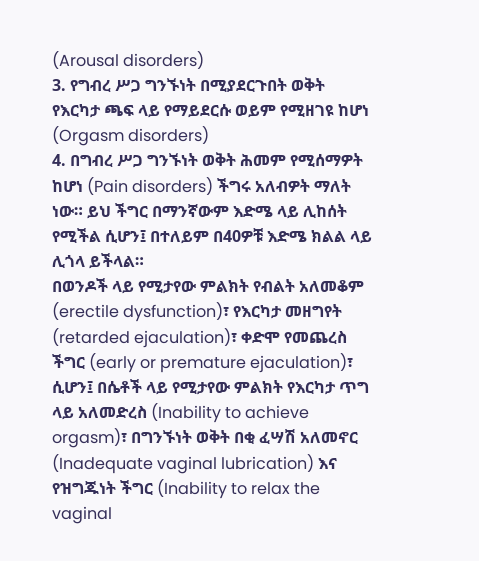(Arousal disorders)
3. የግብረ ሥጋ ግንኙነት በሚያደርጉበት ወቅት የእርካታ ጫፍ ላይ የማይደርሱ ወይም የሚዘገዩ ከሆነ (Orgasm disorders)
4. በግብረ ሥጋ ግንኙነት ወቅት ሕመም የሚሰማዎት ከሆነ (Pain disorders) ችግሩ አለብዎት ማለት ነው። ይህ ችግር በማንኛውም እድሜ ላይ ሊከሰት የሚችል ሲሆን፤ በተለይም በ40ዎቹ እድሜ ክልል ላይ ሊጎላ ይችላል።
በወንዶች ላይ የሚታየው ምልክት የብልት አለመቆም (erectile dysfunction)፣ የእርካታ መዘግየት (retarded ejaculation)፣ ቀድሞ የመጨረስ ችግር (early or premature ejaculation)፣ ሲሆን፤ በሴቶች ላይ የሚታየው ምልክት የእርካታ ጥግ ላይ አለመድረስ (Inability to achieve orgasm)፣ በግንኙነት ወቅት በቂ ፈሣሽ አለመኖር (Inadequate vaginal lubrication) እና የዝግጁነት ችግር (Inability to relax the vaginal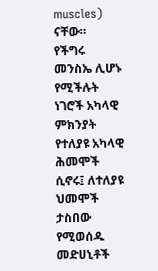muscles) ናቸው።
የችግሩ መንስኤ ሊሆኑ የሚችሉት ነገሮች አካላዊ ምክንያት የተለያዩ አካላዊ ሕመሞች ሲኖሩ፤ ለተለያዩ ህመሞች ታስበው የሚወሰዱ መድሀኒቶች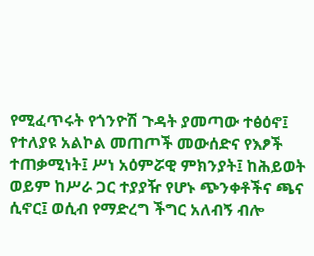የሚፈጥሩት የጎንዮሽ ጉዳት ያመጣው ተፅዕኖ፤ የተለያዩ አልኮል መጠጦች መውሰድና የእፆች ተጠቃሚነት፤ ሥነ አዕምሯዊ ምክንያት፤ ከሕይወት ወይም ከሥራ ጋር ተያያዥ የሆኑ ጭንቀቶችና ጫና ሲኖር፤ ወሲብ የማድረግ ችግር አለብኝ ብሎ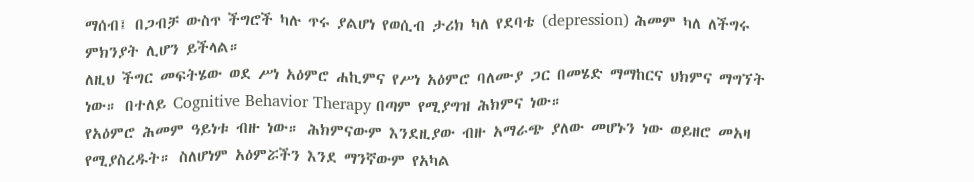ማሰብ፤ በጋብቻ ውስጥ ችግሮች ካሉ ጥሩ ያልሆነ የወሲብ ታሪክ ካለ የደባቴ (depression) ሕመም ካለ ለችግሩ ምክንያት ሊሆን ይችላል።
ለዚህ ችግር መፍትሄው ወደ ሥነ አዕምሮ ሐኪምና የሥነ አዕምሮ ባለሙያ ጋር በመሄድ ማማከርና ህክምና ማግኘት ነው። በተለይ Cognitive Behavior Therapy በጣም የሚያግዝ ሕክምና ነው።
የአዕምሮ ሕመም ዓይነቱ ብዙ ነው። ሕክምናውም እንደዚያው ብዙ አማራጭ ያለው መሆኑን ነው ወይዘሮ መአዛ የሚያስረዱት። ስለሆነም አዕምሯችን እንደ ማንኛውም የአካል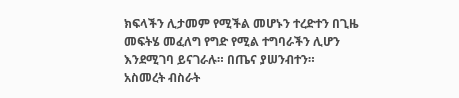ክፍላችን ሊታመም የሚችል መሆኑን ተረድተን በጊዜ መፍትሄ መፈለግ የግድ የሚል ተግባራችን ሊሆን እንደሚገባ ይናገራሉ። በጤና ያሠንብተን።
አስመረት ብስራት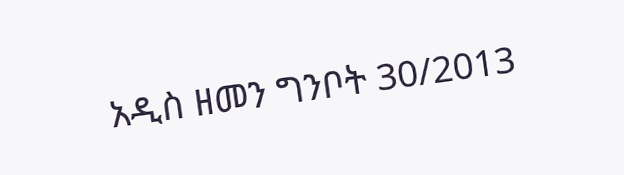አዲስ ዘመን ግንቦት 30/2013